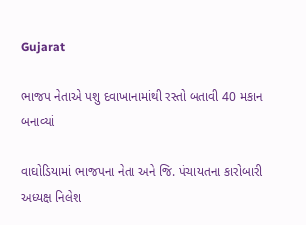Gujarat

ભાજપ નેતાએ પશુ દવાખાનામાંથી રસ્તો બતાવી 40 મકાન બનાવ્યાં

વાઘોડિયામાં ભાજપના નેતા અને જિ. પંચાયતના કારોબારી અધ્યક્ષ નિલેશ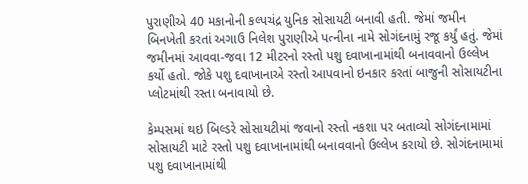પુરાણીએ 40 મકાનોની કલ્પચંદ્ર યુનિક સોસાયટી બનાવી હતી. જેમાં જમીન બિનખેતી કરતાં અગાઉ નિલેશ પુરાણીએ પત્નીના નામે સોગંદનામું રજૂ કર્યું હતું. જેમાં જમીનમાં આવવા-જવા 12 મીટરનો રસ્તો પશુ દવાખાનામાંથી બનાવવાનો ઉલ્લેખ કર્યો હતો. જોકે પશુ દવાખાનાએ રસ્તો આપવાનો ઇનકાર કરતાં બાજુની સોસાયટીના પ્લોટમાંથી રસ્તા બનાવાયો છે.

કેમ્પસમાં થઇ બિલ્ડરે સોસાયટીમાં જવાનો રસ્તો નકશા પર બતાવ્યો સોગંદનામામાં સોસાયટી માટે રસ્તો પશુ દવાખાનામાંથી બનાવવાનો ઉલ્લેખ કરાયો છે. સોગંદનામામાં પશુ દવાખાનામાંથી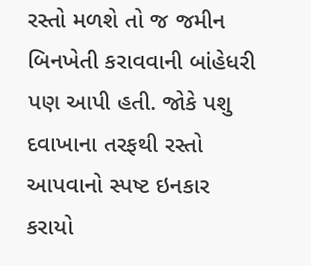રસ્તો મળશે તો જ જમીન બિનખેતી કરાવવાની બાંહેધરી પણ આપી હતી. જોકે પશુ દવાખાના તરફથી રસ્તો આપવાનો સ્પષ્ટ ઇનકાર કરાયો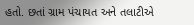હતો. છતાં ગ્રામ પંચાયત અને તલાટીએ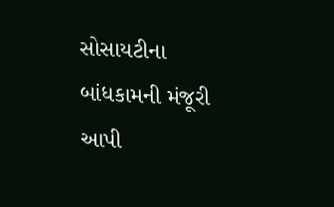સોસાયટીના બાંધકામની મંજૂરી આપી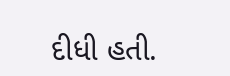દીધી હતી.